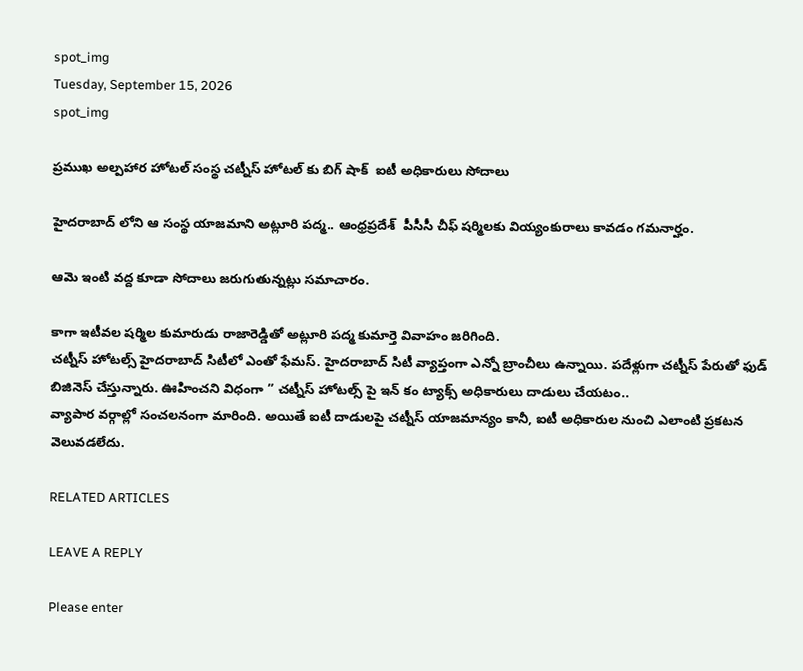spot_img
Tuesday, September 15, 2026
spot_img

ప్రముఖ అల్పహార హోటల్ సంస్థ చట్నీస్ హోటల్ కు బిగ్ షాక్  ఐటీ అధికారులు సోదాలు

హైదరాబాద్ లోని ఆ సంస్థ యాజమాని అట్లూరి పద్మ.. ఆంధ్రప్రదేశ్  పీసీసీ చీఫ్ షర్మిలకు వియ్యంకురాలు కావడం గమనార్హం.

ఆమె ఇంటి వద్ద కూడా సోదాలు జరుగుతున్నట్లు సమాచారం.

కాగా ఇటీవల షర్మిల కుమారుడు రాజారెడ్డితో అట్లూరి పద్మ కుమార్తె వివాహం జరిగింది.
చట్నీస్ హోటల్స్ హైదరాబాద్ సిటీలో ఎంతో ఫేమస్. హైదరాబాద్ సిటీ వ్యాప్తంగా ఎన్నో బ్రాంచీలు ఉన్నాయి. పదేళ్లుగా చట్నీస్ పేరుతో ఫుడ్ బిజినెస్ చేస్తున్నారు. ఊహించని విధంగా ” చట్నీస్ హోటల్స్ పై ఇన్ కం ట్యాక్స్ అధికారులు దాడులు చేయటం..
వ్యాపార వర్గాల్లో సంచలనంగా మారింది. అయితే ఐటీ దాడులపై చట్నీస్ యాజమాన్యం కానీ, ఐటీ అధికారుల నుంచి ఎలాంటి ప్రకటన వెలువడలేదు.

RELATED ARTICLES

LEAVE A REPLY

Please enter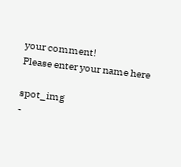your comment!
Please enter your name here

spot_img
-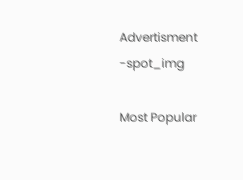Advertisment -spot_img

Most Popular